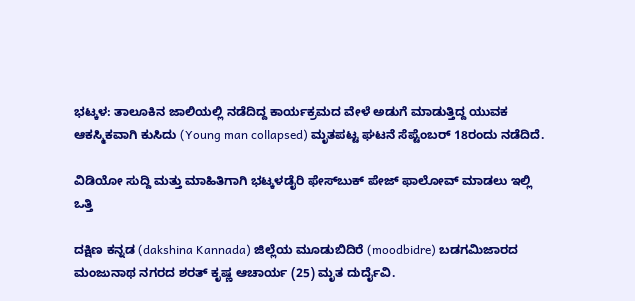ಭಟ್ಕಳ: ತಾಲೂಕಿನ ಜಾಲಿಯಲ್ಲಿ ನಡೆದಿದ್ದ ಕಾರ್ಯಕ್ರಮದ ವೇಳೆ ಅಡುಗೆ ಮಾಡುತ್ತಿದ್ದ ಯುವಕ ಆಕಸ್ಮಿಕವಾಗಿ ಕುಸಿದು (Young man collapsed) ಮೃತಪಟ್ಟ ಘಟನೆ ಸೆಪ್ಟೆಂಬರ್ 18ರಂದು ನಡೆದಿದೆ.

ವಿಡಿಯೋ ಸುದ್ದಿ ಮತ್ತು ಮಾಹಿತಿಗಾಗಿ ಭಟ್ಕಳಡೈರಿ ಫೇಸ್‌ಬುಕ್‌ ಪೇಜ್ ಫಾಲೋವ್ ಮಾಡಲು ಇಲ್ಲಿ ಒತ್ತಿ

ದಕ್ಷಿಣ ಕನ್ನಡ (dakshina Kannada) ಜಿಲ್ಲೆಯ ಮೂಡುಬಿದಿರೆ (moodbidre) ಬಡಗಮಿಜಾರದ ಮಂಜುನಾಥ ನಗರದ ಶರತ್ ಕೃಷ್ಣ ಆಚಾರ್ಯ (25) ಮೃತ ದುರ್ದೈವಿ.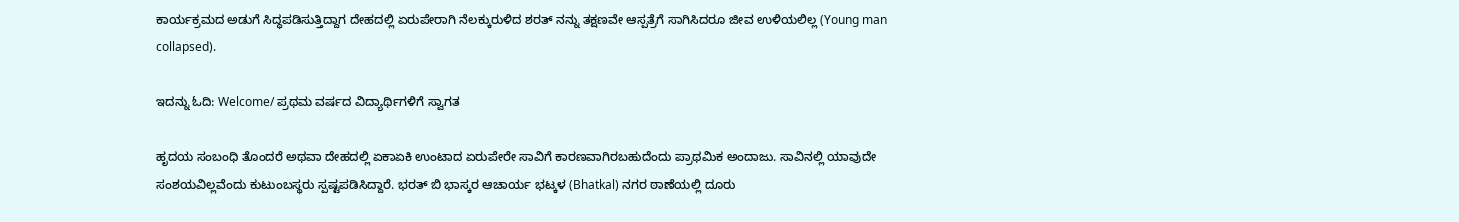ಕಾರ್ಯಕ್ರಮದ ಅಡುಗೆ ಸಿದ್ಧಪಡಿಸುತ್ತಿದ್ದಾಗ ದೇಹದಲ್ಲಿ ಏರುಪೇರಾಗಿ ನೆಲಕ್ಕುರುಳಿದ ಶರತ್ ನನ್ನು ತಕ್ಷಣವೇ ಆಸ್ಪತ್ರೆಗೆ ಸಾಗಿಸಿದರೂ ಜೀವ ಉಳಿಯಲಿಲ್ಲ (Young man collapsed).

ಇದನ್ನು ಓದಿ: Welcome/ ಪ್ರಥಮ ವರ್ಷದ ವಿದ್ಯಾರ್ಥಿಗಳಿಗೆ ಸ್ವಾಗತ

ಹೃದಯ ಸಂಬಂಧಿ ತೊಂದರೆ ಅಥವಾ ದೇಹದಲ್ಲಿ ಏಕಾಏಕಿ ಉಂಟಾದ ಏರುಪೇರೇ ಸಾವಿಗೆ ಕಾರಣವಾಗಿರಬಹುದೆಂದು ಪ್ರಾಥಮಿಕ ಅಂದಾಜು. ಸಾವಿನಲ್ಲಿ ಯಾವುದೇ ಸಂಶಯವಿಲ್ಲವೆಂದು ಕುಟುಂಬಸ್ಥರು ಸ್ಪಷ್ಟಪಡಿಸಿದ್ದಾರೆ. ಭರತ್ ಬಿ ಭಾಸ್ಕರ ಆಚಾರ್ಯ ಭಟ್ಕಳ (Bhatkal) ನಗರ ಠಾಣೆಯಲ್ಲಿ ದೂರು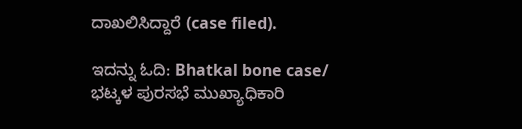ದಾಖಲಿಸಿದ್ದಾರೆ (case filed).

ಇದನ್ನು ಓದಿ: Bhatkal bone case/ ಭಟ್ಕಳ ಪುರಸಭೆ ಮುಖ್ಯಾಧಿಕಾರಿ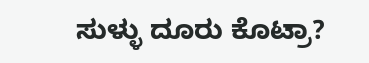ಸುಳ್ಳು ದೂರು ಕೊಟ್ರಾ?